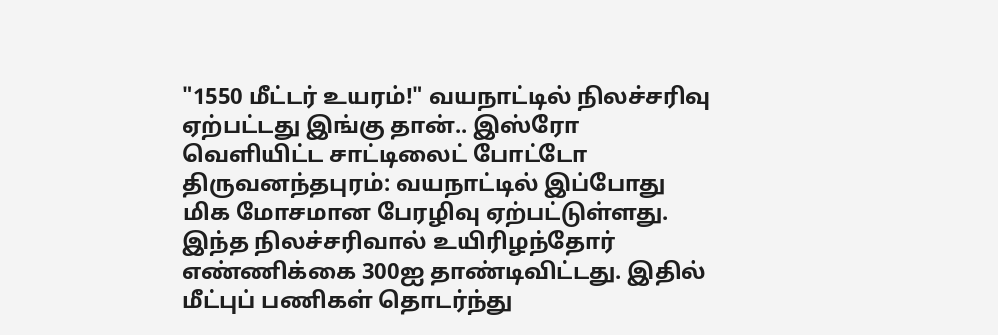"1550 மீட்டர் உயரம்!" வயநாட்டில் நிலச்சரிவு ஏற்பட்டது இங்கு தான்.. இஸ்ரோ வெளியிட்ட சாட்டிலைட் போட்டோ
திருவனந்தபுரம்: வயநாட்டில் இப்போது மிக மோசமான பேரழிவு ஏற்பட்டுள்ளது. இந்த நிலச்சரிவால் உயிரிழந்தோர் எண்ணிக்கை 300ஐ தாண்டிவிட்டது. இதில் மீட்புப் பணிகள் தொடர்ந்து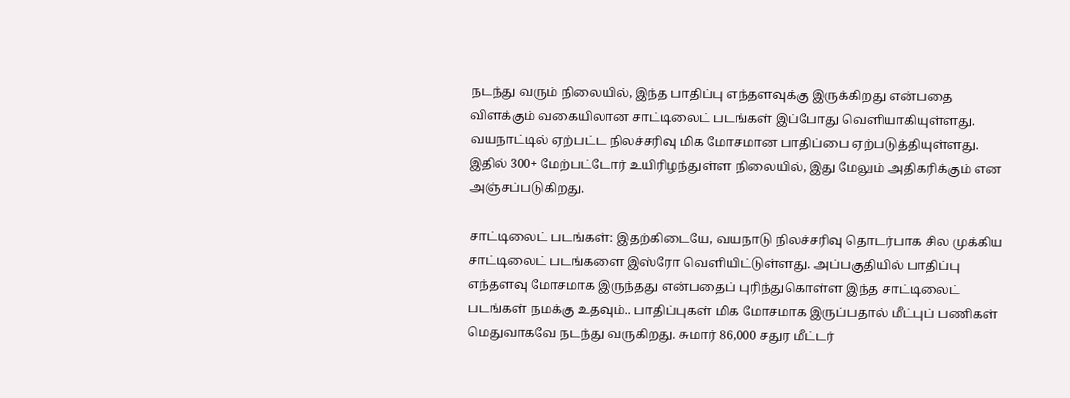நடந்து வரும் நிலையில், இந்த பாதிப்பு எந்தளவுக்கு இருக்கிறது என்பதை விளக்கும் வகையிலான சாட்டிலைட் படங்கள் இப்போது வெளியாகியுள்ளது.
வயநாட்டில் ஏற்பட்ட நிலச்சரிவு மிக மோசமான பாதிப்பை ஏற்படுத்தியுள்ளது. இதில் 300+ மேற்பட்டோர் உயிரிழந்துள்ள நிலையில், இது மேலும் அதிகரிக்கும் என அஞ்சப்படுகிறது.

சாட்டிலைட் படங்கள்: இதற்கிடையே, வயநாடு நிலச்சரிவு தொடர்பாக சில முக்கிய சாட்டிலைட் படங்களை இஸ்ரோ வெளியிட்டுள்ளது. அப்பகுதியில் பாதிப்பு எந்தளவு மோசமாக இருந்தது என்பதைப் புரிந்துகொள்ள இந்த சாட்டிலைட் படங்கள் நமக்கு உதவும்.. பாதிப்புகள் மிக மோசமாக இருப்பதால் மீட்புப் பணிகள் மெதுவாகவே நடந்து வருகிறது. சுமார் 86,000 சதுர மீட்டர்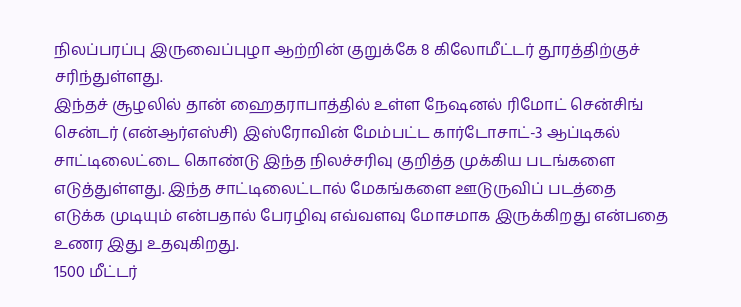நிலப்பரப்பு இருவைப்புழா ஆற்றின் குறுக்கே 8 கிலோமீட்டர் தூரத்திற்குச் சரிந்துள்ளது.
இந்தச் சூழலில் தான் ஹைதராபாத்தில் உள்ள நேஷனல் ரிமோட் சென்சிங் சென்டர் (என்ஆர்எஸ்சி) இஸ்ரோவின் மேம்பட்ட கார்டோசாட்-3 ஆப்டிகல் சாட்டிலைட்டை கொண்டு இந்த நிலச்சரிவு குறித்த முக்கிய படங்களை எடுத்துள்ளது. இந்த சாட்டிலைட்டால் மேகங்களை ஊடுருவிப் படத்தை எடுக்க முடியும் என்பதால் பேரழிவு எவ்வளவு மோசமாக இருக்கிறது என்பதை உணர இது உதவுகிறது.
1500 மீட்டர்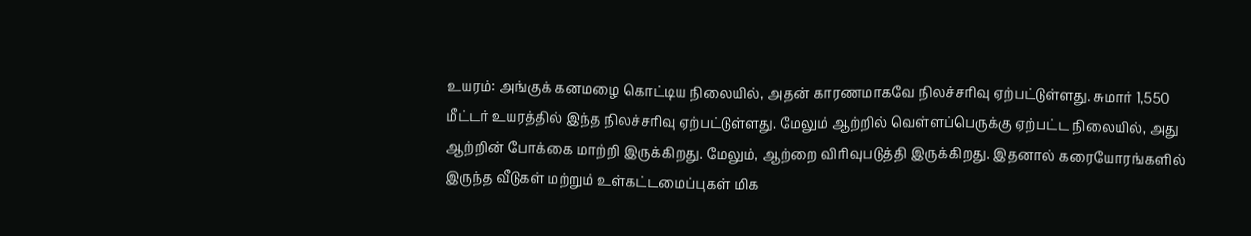உயரம்: அங்குக் கனமழை கொட்டிய நிலையில், அதன் காரணமாகவே நிலச்சரிவு ஏற்பட்டுள்ளது. சுமார் 1,550 மீட்டர் உயரத்தில் இந்த நிலச்சரிவு ஏற்பட்டுள்ளது. மேலும் ஆற்றில் வெள்ளப்பெருக்கு ஏற்பட்ட நிலையில், அது ஆற்றின் போக்கை மாற்றி இருக்கிறது. மேலும், ஆற்றை விரிவுபடுத்தி இருக்கிறது. இதனால் கரையோரங்களில் இருந்த வீடுகள் மற்றும் உள்கட்டமைப்புகள் மிக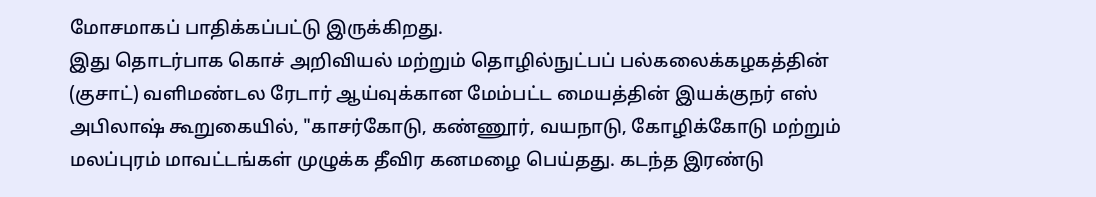மோசமாகப் பாதிக்கப்பட்டு இருக்கிறது.
இது தொடர்பாக கொச் அறிவியல் மற்றும் தொழில்நுட்பப் பல்கலைக்கழகத்தின் (குசாட்) வளிமண்டல ரேடார் ஆய்வுக்கான மேம்பட்ட மையத்தின் இயக்குநர் எஸ் அபிலாஷ் கூறுகையில், "காசர்கோடு, கண்ணூர், வயநாடு, கோழிக்கோடு மற்றும் மலப்புரம் மாவட்டங்கள் முழுக்க தீவிர கனமழை பெய்தது. கடந்த இரண்டு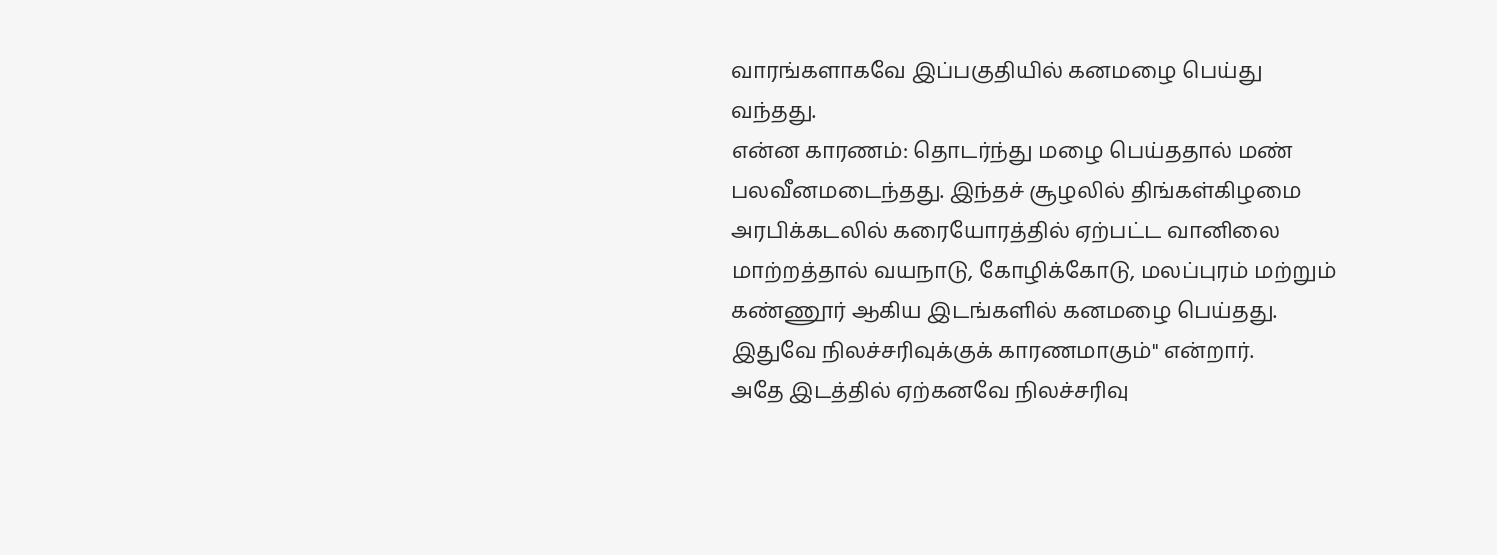வாரங்களாகவே இப்பகுதியில் கனமழை பெய்து வந்தது.
என்ன காரணம்: தொடர்ந்து மழை பெய்ததால் மண் பலவீனமடைந்தது. இந்தச் சூழலில் திங்கள்கிழமை அரபிக்கடலில் கரையோரத்தில் ஏற்பட்ட வானிலை மாற்றத்தால் வயநாடு, கோழிக்கோடு, மலப்புரம் மற்றும் கண்ணூர் ஆகிய இடங்களில் கனமழை பெய்தது. இதுவே நிலச்சரிவுக்குக் காரணமாகும்" என்றார்.
அதே இடத்தில் ஏற்கனவே நிலச்சரிவு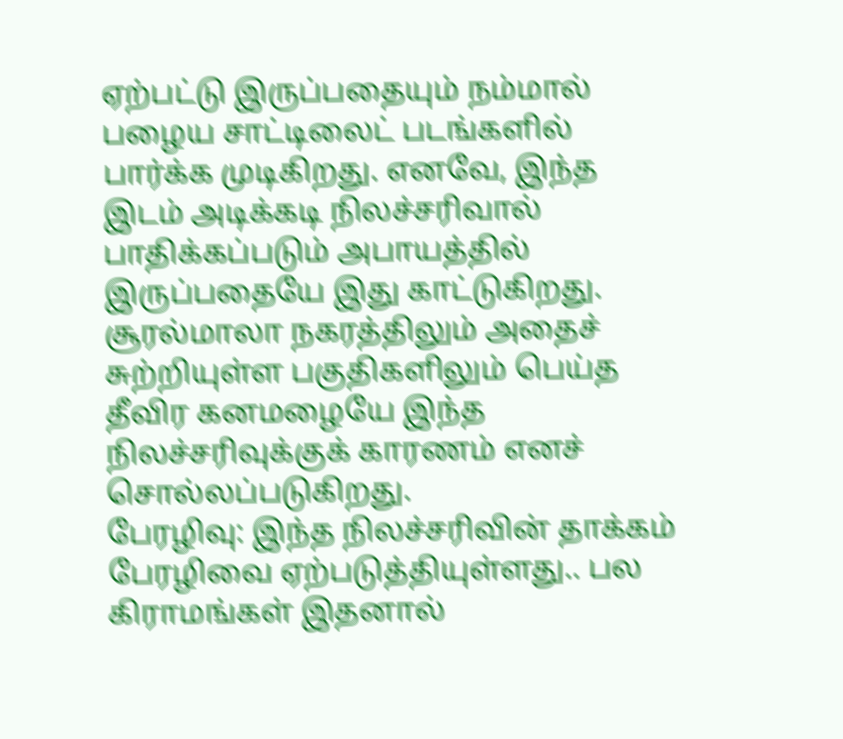ஏற்பட்டு இருப்பதையும் நம்மால் பழைய சாட்டிலைட் படங்களில் பார்க்க முடிகிறது. எனவே, இந்த இடம் அடிக்கடி நிலச்சரிவால் பாதிக்கப்படும் அபாயத்தில் இருப்பதையே இது காட்டுகிறது. சூரல்மாலா நகரத்திலும் அதைச் சுற்றியுள்ள பகுதிகளிலும் பெய்த தீவிர கனமழையே இந்த நிலச்சரிவுக்குக் காரணம் எனச் சொல்லப்படுகிறது.
பேரழிவு: இந்த நிலச்சரிவின் தாக்கம் பேரழிவை ஏற்படுத்தியுள்ளது.. பல கிராமங்கள் இதனால்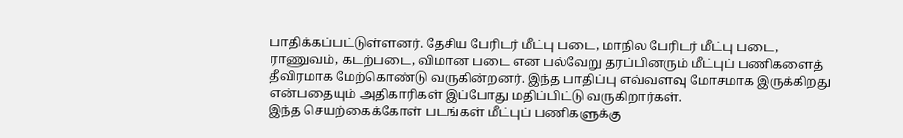பாதிக்கப்பட்டுள்ளனர். தேசிய பேரிடர் மீட்பு படை, மாநில பேரிடர் மீட்பு படை, ராணுவம், கடற்படை, விமான படை என பல்வேறு தரப்பினரும் மீட்புப் பணிகளைத் தீவிரமாக மேற்கொண்டு வருகின்றனர். இந்த பாதிப்பு எவ்வளவு மோசமாக இருக்கிறது என்பதையும் அதிகாரிகள் இப்போது மதிப்பிட்டு வருகிறார்கள்.
இந்த செயற்கைக்கோள் படங்கள் மீட்புப் பணிகளுக்கு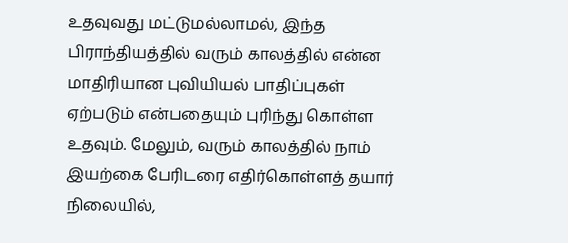உதவுவது மட்டுமல்லாமல், இந்த பிராந்தியத்தில் வரும் காலத்தில் என்ன மாதிரியான புவியியல் பாதிப்புகள் ஏற்படும் என்பதையும் புரிந்து கொள்ள உதவும். மேலும், வரும் காலத்தில் நாம் இயற்கை பேரிடரை எதிர்கொள்ளத் தயார் நிலையில்,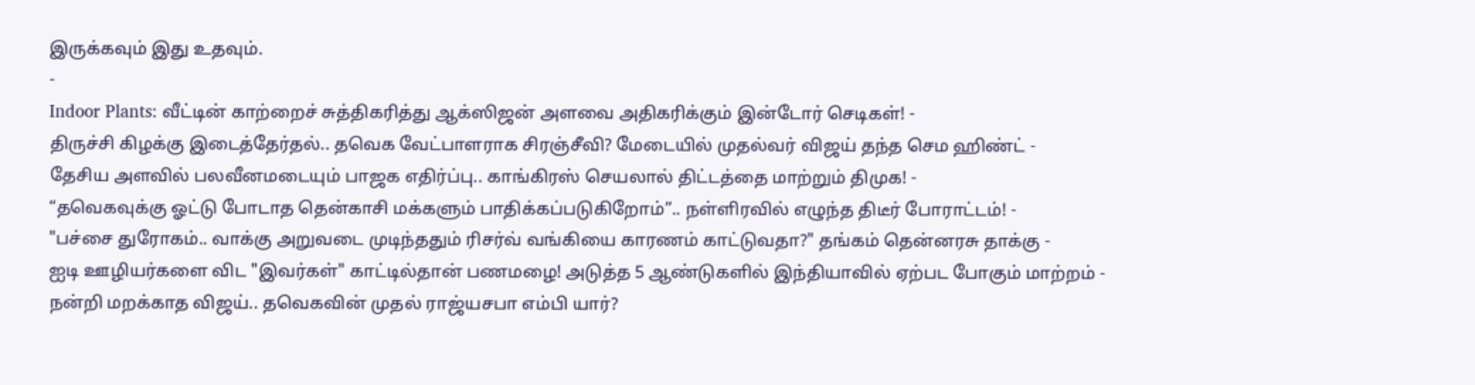இருக்கவும் இது உதவும்.
-
Indoor Plants: வீட்டின் காற்றைச் சுத்திகரித்து ஆக்ஸிஜன் அளவை அதிகரிக்கும் இன்டோர் செடிகள்! -
திருச்சி கிழக்கு இடைத்தேர்தல்.. தவெக வேட்பாளராக சிரஞ்சீவி? மேடையில் முதல்வர் விஜய் தந்த செம ஹிண்ட் -
தேசிய அளவில் பலவீனமடையும் பாஜக எதிர்ப்பு.. காங்கிரஸ் செயலால் திட்டத்தை மாற்றும் திமுக! -
“தவெகவுக்கு ஓட்டு போடாத தென்காசி மக்களும் பாதிக்கப்படுகிறோம்”.. நள்ளிரவில் எழுந்த திடீர் போராட்டம்! -
"பச்சை துரோகம்.. வாக்கு அறுவடை முடிந்ததும் ரிசர்வ் வங்கியை காரணம் காட்டுவதா?" தங்கம் தென்னரசு தாக்கு -
ஐடி ஊழியர்களை விட "இவர்கள்" காட்டில்தான் பணமழை! அடுத்த 5 ஆண்டுகளில் இந்தியாவில் ஏற்பட போகும் மாற்றம் -
நன்றி மறக்காத விஜய்.. தவெகவின் முதல் ராஜ்யசபா எம்பி யார்?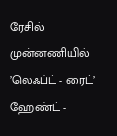ரேசில் முன்னணியில் ’லெஃப்ட் - ரைட்’ ஹேண்ட் -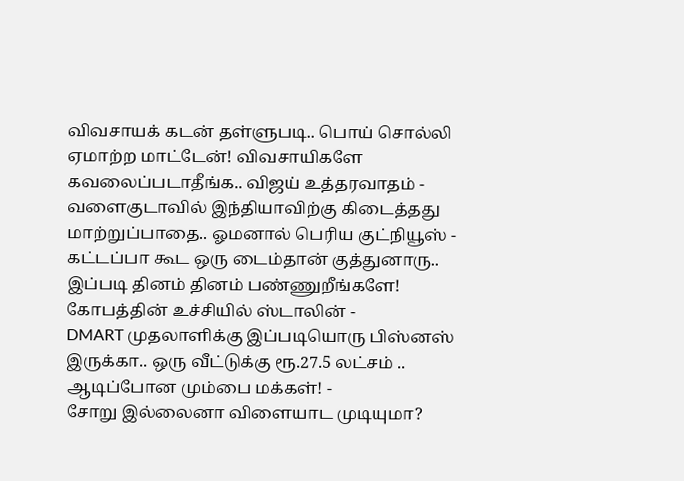விவசாயக் கடன் தள்ளுபடி.. பொய் சொல்லி ஏமாற்ற மாட்டேன்! விவசாயிகளே கவலைப்படாதீங்க.. விஜய் உத்தரவாதம் -
வளைகுடாவில் இந்தியாவிற்கு கிடைத்தது மாற்றுப்பாதை.. ஓமனால் பெரிய குட்நியூஸ் -
கட்டப்பா கூட ஒரு டைம்தான் குத்துனாரு.. இப்படி தினம் தினம் பண்ணுறீங்களே! கோபத்தின் உச்சியில் ஸ்டாலின் -
DMART முதலாளிக்கு இப்படியொரு பிஸ்னஸ் இருக்கா.. ஒரு வீட்டுக்கு ரூ.27.5 லட்சம் .. ஆடிப்போன மும்பை மக்கள்! -
சோறு இல்லைனா விளையாட முடியுமா?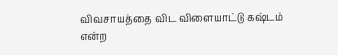விவசாயத்தை விட விளையாட்டு கஷ்டம் என்ற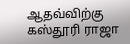ஆதவ்விற்கு கஸ்தூரி ராஜா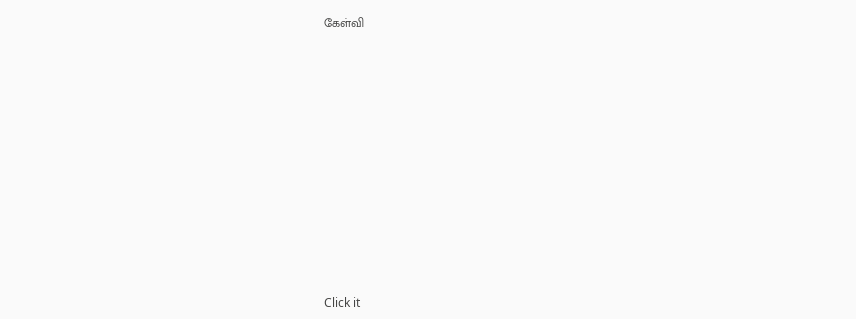கேள்வி












Click it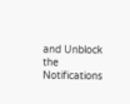and Unblock the Notifications